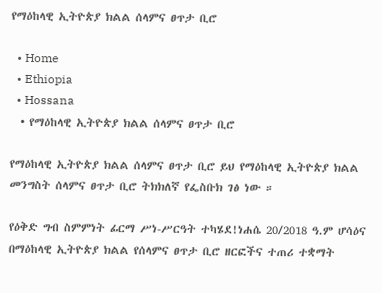የማዕከላዊ ኢትዮጵያ ክልል ሰላምና ፀጥታ ቢሮ

  • Home
  • Ethiopia
  • Hossana
  • የማዕከላዊ ኢትዮጵያ ክልል ሰላምና ፀጥታ ቢሮ

የማዕከላዊ ኢትዮጵያ ክልል ሰላምና ፀጥታ ቢሮ ይህ የማዕከላዊ ኢትዮጵያ ክልል መንግስት ሰላምና ፀጥታ ቢሮ ትክክለኛ የፌስቡክ ገፅ ነው ።

የዕቅድ ግብ ስምምነት ፊርማ ሥነ-ሥርዓት ተካሄደ!ነሐሴ 20/2018 ዓ.ም ሆሳዕና በማዕከላዊ ኢትዮጵያ ክልል የሰላምና ፀጥታ ቢሮ ዘርፎችና ተጠሪ ተቋማት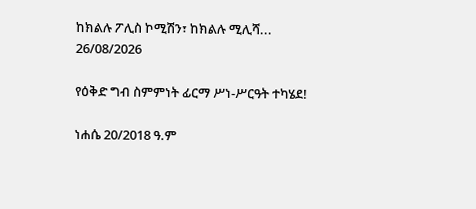ከክልሉ ፖሊስ ኮሚሽን፣ ከክልሉ ሚሊሻ...
26/08/2026

የዕቅድ ግብ ስምምነት ፊርማ ሥነ-ሥርዓት ተካሄደ!

ነሐሴ 20/2018 ዓ.ም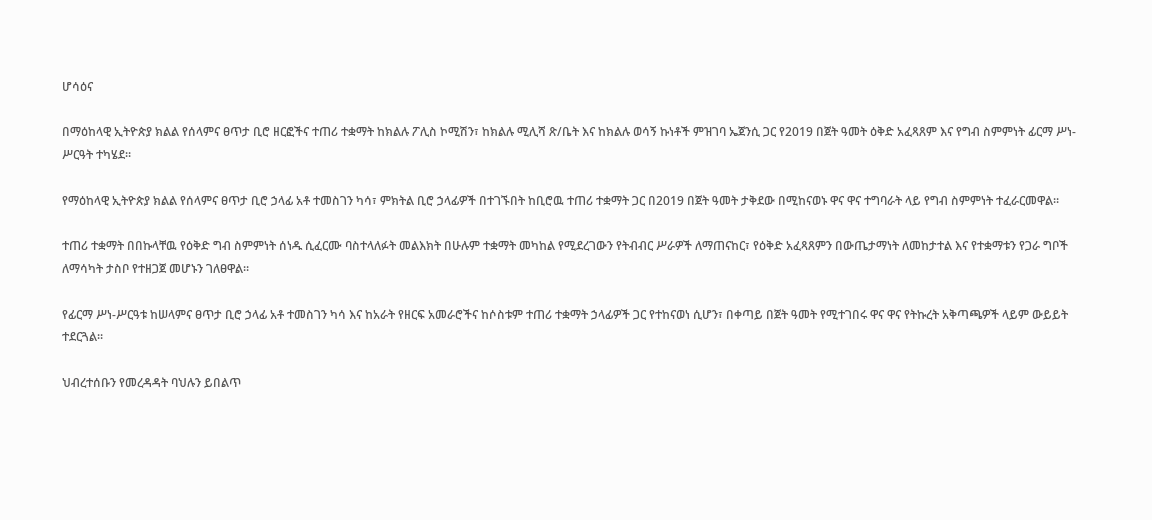ሆሳዕና

በማዕከላዊ ኢትዮጵያ ክልል የሰላምና ፀጥታ ቢሮ ዘርፎችና ተጠሪ ተቋማት ከክልሉ ፖሊስ ኮሚሽን፣ ከክልሉ ሚሊሻ ጽ/ቤት እና ከክልሉ ወሳኝ ኩነቶች ምዝገባ ኤጀንሲ ጋር የ2019 በጀት ዓመት ዕቅድ አፈጻጸም እና የግብ ስምምነት ፊርማ ሥነ-ሥርዓት ተካሄደ።

የማዕከላዊ ኢትዮጵያ ክልል የሰላምና ፀጥታ ቢሮ ኃላፊ አቶ ተመስገን ካሳ፣ ምክትል ቢሮ ኃላፊዎች በተገኙበት ከቢሮዉ ተጠሪ ተቋማት ጋር በ2019 በጀት ዓመት ታቅደው በሚከናወኑ ዋና ዋና ተግባራት ላይ የግብ ስምምነት ተፈራርመዋል።

ተጠሪ ተቋማት በበኩላቸዉ የዕቅድ ግብ ስምምነት ሰነዱ ሲፈርሙ ባስተላለፉት መልእክት በሁሉም ተቋማት መካከል የሚደረገውን የትብብር ሥራዎች ለማጠናከር፣ የዕቅድ አፈጻጸምን በውጤታማነት ለመከታተል እና የተቋማቱን የጋራ ግቦች ለማሳካት ታስቦ የተዘጋጀ መሆኑን ገለፀዋል።

የፊርማ ሥነ-ሥርዓቱ ከሠላምና ፀጥታ ቢሮ ኃላፊ አቶ ተመስገን ካሳ እና ከአራት የዘርፍ አመራሮችና ከሶስቱም ተጠሪ ተቋማት ኃላፊዎች ጋር የተከናወነ ሲሆን፣ በቀጣይ በጀት ዓመት የሚተገበሩ ዋና ዋና የትኩረት አቅጣጫዎች ላይም ውይይት ተደርጓል።

ህብረተሰቡን የመረዳዳት ባህሉን ይበልጥ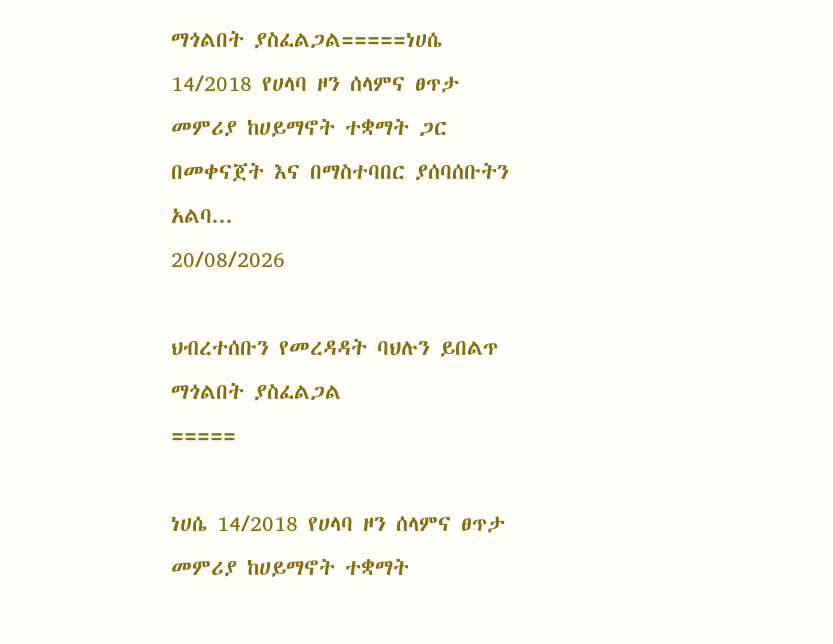ማጎልበት ያስፈልጋል=====ነሀሴ 14/2018 የሀላባ ዞን ሰላምና ፀጥታ መምሪያ ከሀይማኖት ተቋማት ጋር በመቀናጀት እና በማስተባበር ያሰባሰቡትን አልባ...
20/08/2026

ህብረተሰቡን የመረዳዳት ባህሉን ይበልጥ ማጎልበት ያስፈልጋል
=====

ነሀሴ 14/2018 የሀላባ ዞን ሰላምና ፀጥታ መምሪያ ከሀይማኖት ተቋማት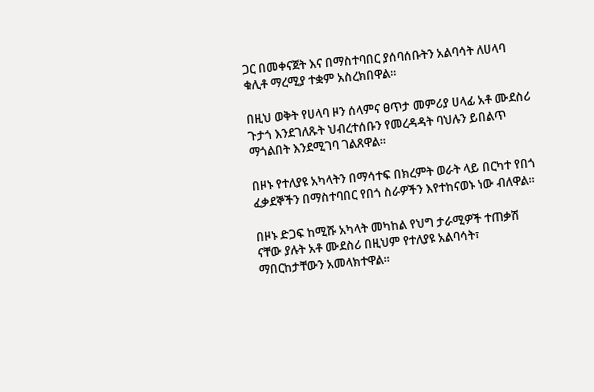ጋር በመቀናጀት እና በማስተባበር ያሰባሰቡትን አልባሳት ለሀላባ ቁሊቶ ማረሚያ ተቋም አስረክበዋል።

በዚህ ወቅት የሀላባ ዞን ሰላምና ፀጥታ መምሪያ ሀላፊ አቶ ሙደስሪ ጉታጎ እንደገለጹት ህብረተሰቡን የመረዳዳት ባህሉን ይበልጥ ማጎልበት እንደሚገባ ገልጸዋል።

በዞኑ የተለያዩ አካላትን በማሳተፍ በክረምት ወራት ላይ በርካተ የበጎ ፈቃደኞችን በማስተባበር የበጎ ስራዎችን እየተከናወኑ ነው ብለዋል።

በዞኑ ድጋፍ ከሚሹ አካላት መካከል የህግ ታራሚዎች ተጠቃሽ ናቸው ያሉት አቶ ሙደስሪ በዚህም የተለያዩ አልባሳት፣ ማበርከታቸውን አመላክተዋል።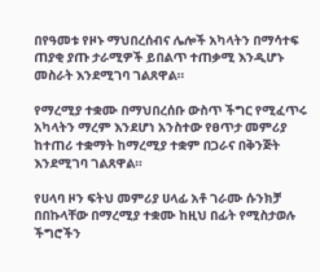በየዓመቱ የዞኑ ማህበረሰብና ሌሎች አካላትን በማሳተፍ ጠያቂ ያጡ ታራሚዎች ይበልጥ ተጠቃሚ እንዲሆኑ መስራት እንደሚገባ ገልጸዋል።

የማረሚያ ተቋሙ በማህበረሰቡ ውስጥ ችግር የሚፈጥሩ አካላትን ማረም እንደሆነ አንስተው የፀጥታ መምሪያ ከተጠሪ ተቋማት ከማረሚያ ተቋም በጋራና በቅንጅት እንደሚገባ ገልጸዋል።

የሀላባ ዞን ፍትህ መምሪያ ሀላፊ አቶ ገራሙ ሱንክቻ በበኩላቸው በማረሚያ ተቋሙ ከዚህ በፊት የሚስታወሉ ችግሮችን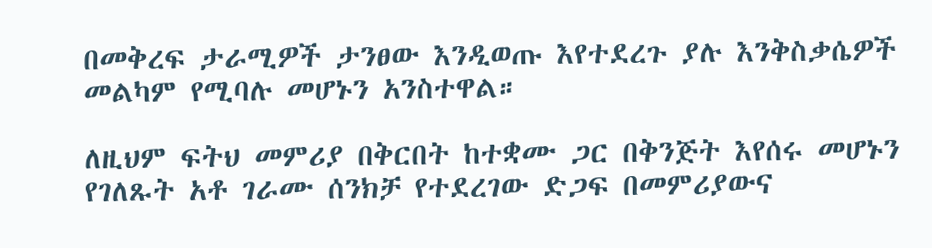በመቅረፍ ታራሚዎች ታንፀው እንዲወጡ እየተደረጉ ያሉ እንቅስቃሴዎች መልካም የሚባሉ መሆኑን አንስተዋል።

ለዚህም ፍትህ መምሪያ በቅርበት ከተቋሙ ጋር በቅንጅት እየሰሩ መሆኑን የገለጹት አቶ ገራሙ ሰንክቻ የተደረገው ድጋፍ በመምሪያውና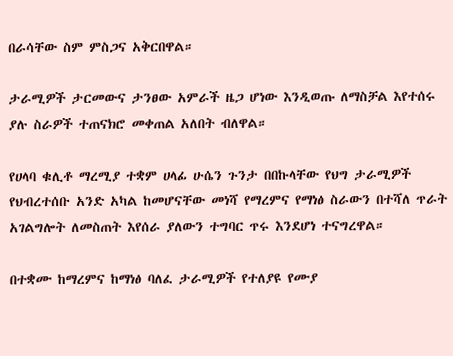በራሳቸው ስም ምስጋና አቅርበዋል።

ታራሚዎች ታርመውና ታንፀው አምራች ዜጋ ሆነው እንዲወጡ ለማስቻል እየተሰሩ ያሉ ስራዎች ተጠናክሮ መቀጠል አለበት ብለዋል።

የሀላባ ቁሊቶ ማረሚያ ተቋም ሀላፊ ሁሴን ጉንታ በበኩላቸው የህግ ታራሚዎች የህብረተሰቡ አንድ አካል ከመሆናቸው መነሻ የማረምና የማነፅ ስራውን በተሻለ ጥራት አገልግሎት ለመስጠት እየሰራ ያለውን ተግባር ጥሩ እንደሆነ ተናግረዋል።

በተቋሙ ከማረምና ከማነፅ ባለፈ ታራሚዎች የተለያዩ የሙያ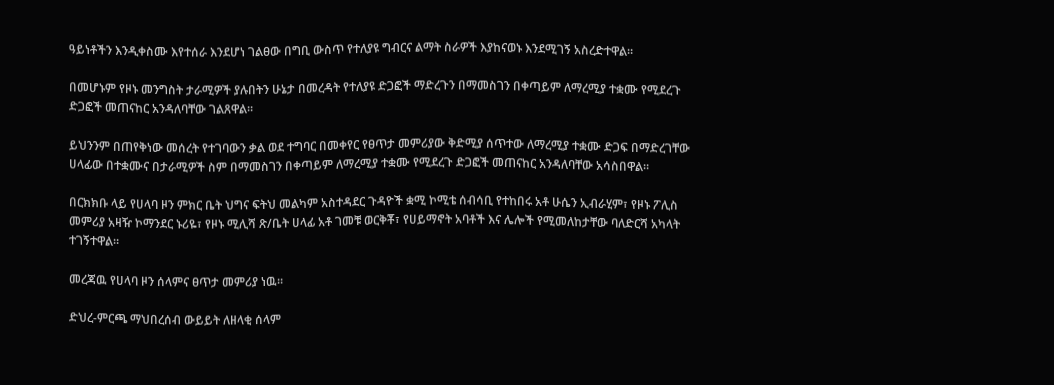ዓይነቶችን እንዲቀስሙ እየተሰራ እንደሆነ ገልፀው በግቢ ውስጥ የተለያዩ ግብርና ልማት ስራዎች እያከናወኑ እንደሚገኝ አስረድተዋል።

በመሆኑም የዞኑ መንግስት ታራሚዎች ያሉበትን ሁኔታ በመረዳት የተለያዩ ድጋፎች ማድረጉን በማመስገን በቀጣይም ለማረሚያ ተቋሙ የሚደረጉ ድጋፎች መጠናከር አንዳለባቸው ገልጸዋል።

ይህንንም በጠየቅነው መሰረት የተገባውን ቃል ወደ ተግባር በመቀየር የፀጥታ መምሪያው ቅድሚያ ሰጥተው ለማረሚያ ተቋሙ ድጋፍ በማድረገቸው ሀላፊው በተቋሙና በታራሚዎች ስም በማመስገን በቀጣይም ለማረሚያ ተቋሙ የሚደረጉ ድጋፎች መጠናከር አንዳለባቸው አሳስበዋል።

በርክክቡ ላይ የሀላባ ዞን ምክር ቤት ህግና ፍትህ መልካም አስተዳደር ጉዳዮች ቋሚ ኮሚቴ ሰብሳቢ የተከበሩ አቶ ሁሴን ኢብራሂም፣ የዞኑ ፖሊስ መምሪያ አዛዥ ኮማንደር ኑሪዬ፣ የዞኑ ሚሊሻ ጽ/ቤት ሀላፊ አቶ ገመቹ ወርቅቾ፣ የሀይማኖት አባቶች እና ሌሎች የሚመለከታቸው ባለድርሻ አካላት ተገኝተዋል።

መረጃዉ የሀላባ ዞን ሰላምና ፀጥታ መምሪያ ነዉ።

ድህረ-ምርጫ ማህበረሰብ ውይይት ለዘላቂ ሰላም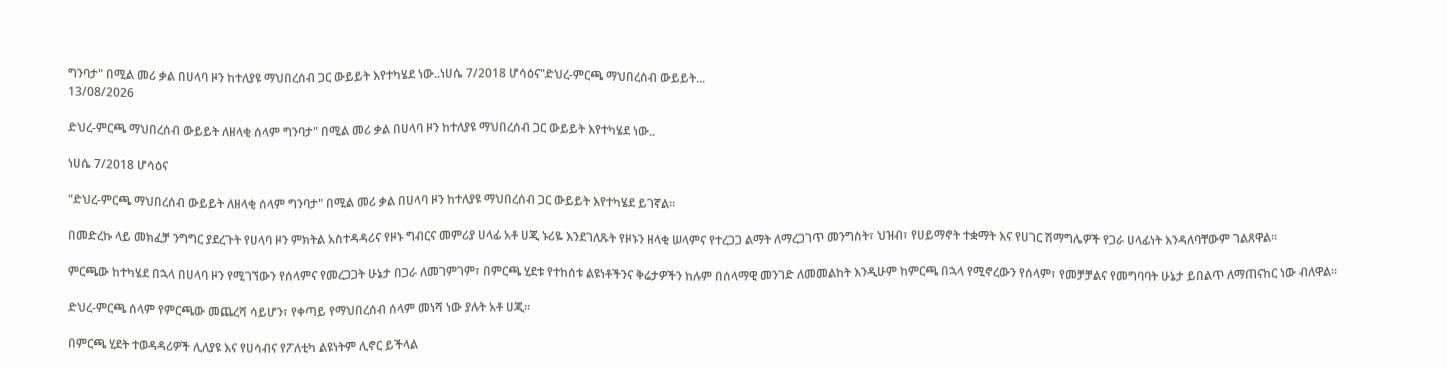ግንባታ" በሚል መሪ ቃል በሀላባ ዞን ከተለያዩ ማህበረሰብ ጋር ውይይት እየተካሄደ ነው..ነሀሴ 7/2018 ሆሳዕና"ድህረ-ምርጫ ማህበረሰብ ውይይት...
13/08/2026

ድህረ-ምርጫ ማህበረሰብ ውይይት ለዘላቂ ሰላም ግንባታ" በሚል መሪ ቃል በሀላባ ዞን ከተለያዩ ማህበረሰብ ጋር ውይይት እየተካሄደ ነው..

ነሀሴ 7/2018 ሆሳዕና

"ድህረ-ምርጫ ማህበረሰብ ውይይት ለዘላቂ ሰላም ግንባታ" በሚል መሪ ቃል በሀላባ ዞን ከተለያዩ ማህበረሰብ ጋር ውይይት እየተካሄደ ይገኛል።

በመድረኩ ላይ መክፈቻ ንግግር ያደረጉት የሀላባ ዞን ምክትል አስተዳዳሪና የዞኑ ግብርና መምሪያ ሀላፊ አቶ ሀጂ ኑሪዬ እንደገለጹት የዞኑን ዘላቂ ሠላምና የተረጋጋ ልማት ለማረጋገጥ መንግስት፣ ህዝብ፣ የሀይማኖት ተቋማት እና የሀገር ሽማግሌዎች የጋራ ሀላፊነት እንዳለባቸውም ገልጸዋል።

ምርጫው ከተካሄደ በኋላ በሀላባ ዞን የሚገኘውን የሰላምና የመረጋጋት ሁኔታ በጋራ ለመገምገም፣ በምርጫ ሂደቱ የተከሰቱ ልዩነቶችንና ቅሬታዎችን ከሉም በሰላማዊ መንገድ ለመመልከት እንዲሁም ከምርጫ በኋላ የሚኖረውን የሰላም፣ የመቻቻልና የመግባባት ሁኔታ ይበልጥ ለማጠናከር ነው ብለዋል።

ድህረ-ምርጫ ሰላም የምርጫው መጨረሻ ሳይሆን፣ የቀጣይ የማህበረሰብ ሰላም መነሻ ነው ያሉት አቶ ሀጂ።

በምርጫ ሂደት ተወዳዳሪዎች ሊለያዩ እና የሀሳብና የፖለቲካ ልዩነትም ሊኖር ይችላል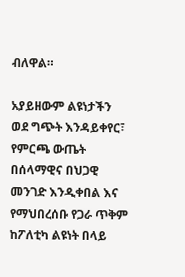ብለዋል።

አያይዘውም ልዩነታችን ወደ ግጭት እንዳይቀየር፣ የምርጫ ውጤት በሰላማዊና በህጋዊ መንገድ እንዲቀበል እና የማህበረሰቡ የጋራ ጥቅም ከፖለቲካ ልዩነት በላይ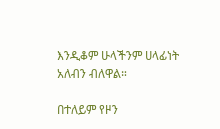እንዲቆም ሁላችንም ሀላፊነት አለብን ብለዋል።

በተለይም የዞን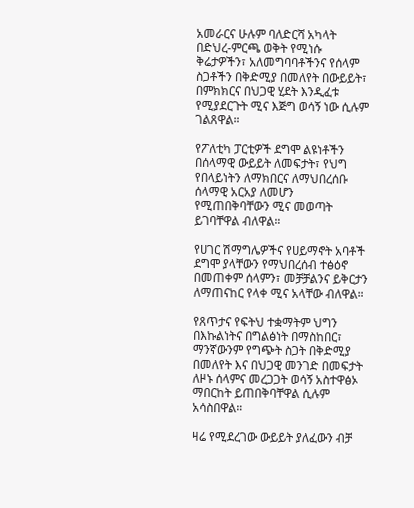አመራርና ሁሉም ባለድርሻ አካላት በድህረ-ምርጫ ወቅት የሚነሱ ቅሬታዎችን፣ አለመግባባቶችንና የሰላም ስጋቶችን በቅድሚያ በመለየት በውይይት፣ በምክክርና በህጋዊ ሂደት እንዲፈቱ የሚያደርጉት ሚና እጅግ ወሳኝ ነው ሲሉም ገልጸዋል።

የፖለቲካ ፓርቲዎች ደግሞ ልዩነቶችን በሰላማዊ ውይይት ለመፍታት፣ የህግ የበላይነትን ለማክበርና ለማህበረሰቡ ሰላማዊ አርአያ ለመሆን የሚጠበቅባቸውን ሚና መወጣት ይገባቸዋል ብለዋል።

የሀገር ሽማግሌዎችና የሀይማኖት አባቶች ደግሞ ያላቸውን የማህበረሰብ ተፅዕኖ በመጠቀም ሰላምን፣ መቻቻልንና ይቅርታን ለማጠናከር የላቀ ሚና አላቸው ብለዋል።

የጸጥታና የፍትህ ተቋማትም ህግን በእኩልነትና በግልፅነት በማስከበር፣ ማንኛውንም የግጭት ስጋት በቅድሚያ በመለየት እና በህጋዊ መንገድ በመፍታት ለዞኑ ሰላምና መረጋጋት ወሳኝ አስተዋፅኦ ማበርከት ይጠበቅባቸዋል ሲሉም አሳስበዋል።

ዛሬ የሚደረገው ውይይት ያለፈውን ብቻ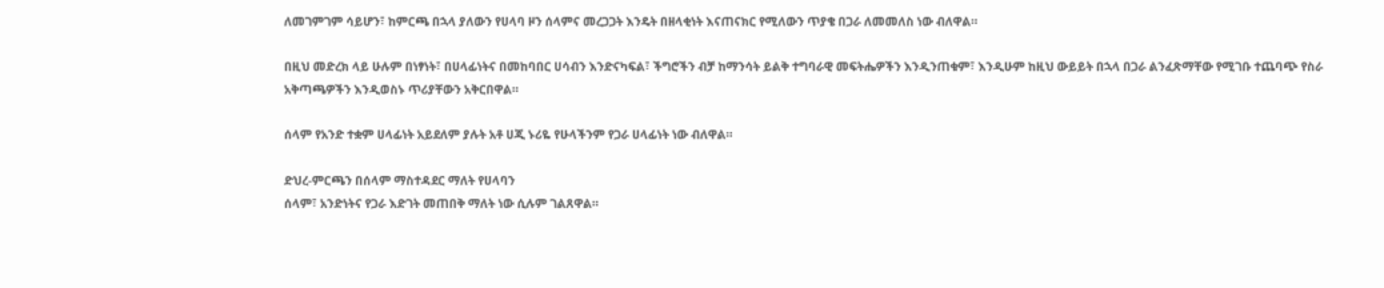ለመገምገም ሳይሆን፣ ከምርጫ በኋላ ያለውን የሀላባ ዞን ሰላምና መረጋጋት እንዴት በዘላቂነት እናጠናክር የሚለውን ጥያቄ በጋራ ለመመለስ ነው ብለዋል።

በዚህ መድረክ ላይ ሁሉም በነፃነት፣ በሀላፊነትና በመከባበር ሀሳብን እንድናካፍል፣ ችግሮችን ብቻ ከማንሳት ይልቅ ተግባራዊ መፍትሔዎችን እንዲንጠቁም፣ እንዲሁም ከዚህ ውይይት በኋላ በጋራ ልንፈጽማቸው የሚገቡ ተጨባጭ የስራ
አቅጣጫዎችን እንዲወስኑ ጥሪያቸውን አቅርበዋል።

ሰላም የአንድ ተቋም ሀላፊነት አይደለም ያሉት አቶ ሀጂ ኑሪዬ የሁላችንም የጋራ ሀላፊነት ነው ብለዋል።

ድህረ-ምርጫን በሰላም ማስተዳደር ማለት የሀላባን
ሰላም፣ አንድነትና የጋራ እድገት መጠበቅ ማለት ነው ሲሉም ገልጸዋል።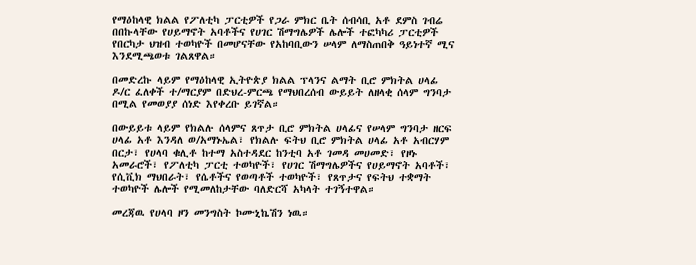የማዕከላዊ ክልል የፖለቲካ ፓርቲዎች የጋራ ምክር ቤት ሰብሳቢ አቶ ደምስ ገብሬ በበኩላቸው የሀይማኖት አባቶችና የሀገር ሽማግሌዎች ሌሎች ተፎካካሪ ፓርቲዎች የበርካታ ህዝብ ተወካዮች በመሆናቸው የአከባቢውን ሠላም ለማስጠበቅ ዓይነተኛ ሚና እንደሚጫወቱ ገልጸዋል።

በመድረኩ ላይም የማዕከላዊ ኢትዮጵያ ክልል ፕላንና ልማት ቢሮ ምክትል ሀላፊ ዶ/ር ፈለቀች ተ/ማርያም በድህረ-ምርጫ የማህበረሰብ ውይይት ለዘላቂ ሰላም ግንባታ በሚል የመወያያ ሰነድ እየቀረቡ ይገኛል።

በውይይቱ ላይም የክልሉ ሰላምና ጸጥታ ቢሮ ምክትል ሀላፊና የሠላም ግንባታ ዘርፍ ሀላፊ አቶ እንዳለ ወ/አማኑኤል፣ የክልሉ ፍትህ ቢሮ ምክትል ሀላፊ አቶ አብርሃም በርታ፣ የሀላባ ቁሊቶ ከተማ አስተዳደር ከንቲባ አቶ ገመዳ መሀመድ፣ የዞኑ አመራሮች፣ የፖለቲካ ፓርቲ ተወካዮች፣ የሀገር ሽማግሌዎችና የሀይማኖት አባቶች፣ የሲቪክ ማህበራት፣ የሴቶችና የወጣቶች ተወካዮች፣ የጸጥታና የፍትህ ተቋማት ተወካዮች ሌሎች የሚመለከታቸው ባለድርሻ አካላት ተገኝተዋል።

መረጃዉ የሀላባ ዞን መንግስት ኮሙኒኬሽን ነዉ።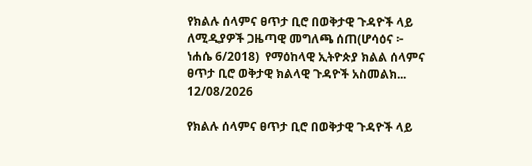የክልሉ ሰላምና ፀጥታ ቢሮ በወቅታዊ ጉዳዮች ላይ ለሚዲያዎች ጋዜጣዊ መግለጫ ሰጠ(ሆሳዕና ፦ ነሐሴ 6/2018)  የማዕከላዊ ኢትዮጵያ ክልል ሰላምና ፀጥታ ቢሮ ወቅታዊ ክልላዊ ጉዳዮች አስመልክ...
12/08/2026

የክልሉ ሰላምና ፀጥታ ቢሮ በወቅታዊ ጉዳዮች ላይ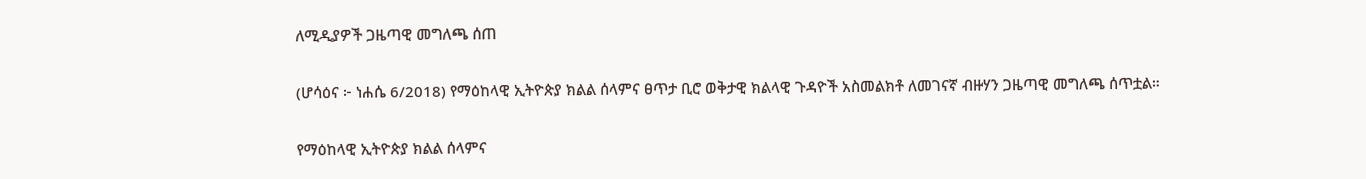ለሚዲያዎች ጋዜጣዊ መግለጫ ሰጠ

(ሆሳዕና ፦ ነሐሴ 6/2018) የማዕከላዊ ኢትዮጵያ ክልል ሰላምና ፀጥታ ቢሮ ወቅታዊ ክልላዊ ጉዳዮች አስመልክቶ ለመገናኛ ብዙሃን ጋዜጣዊ መግለጫ ሰጥቷል።

የማዕከላዊ ኢትዮጵያ ክልል ሰላምና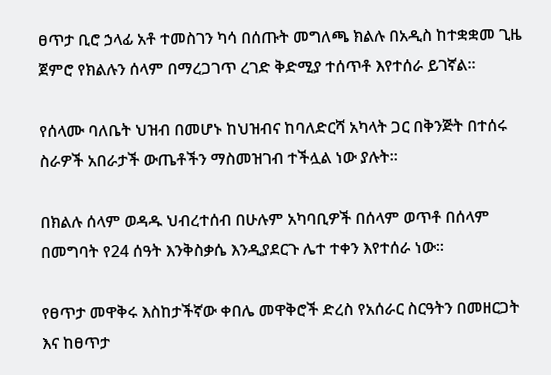ፀጥታ ቢሮ ኃላፊ አቶ ተመስገን ካሳ በሰጡት መግለጫ ክልሉ በአዲስ ከተቋቋመ ጊዜ ጀምሮ የክልሉን ሰላም በማረጋገጥ ረገድ ቅድሚያ ተሰጥቶ እየተሰራ ይገኛል።

የሰላሙ ባለቤት ህዝብ በመሆኑ ከህዝብና ከባለድርሻ አካላት ጋር በቅንጅት በተሰሩ ስራዎች አበራታች ውጤቶችን ማስመዝገብ ተችሏል ነው ያሉት።

በክልሉ ሰላም ወዳዱ ህብረተሰብ በሁሉም አካባቢዎች በሰላም ወጥቶ በሰላም በመግባት የ24 ሰዓት እንቅስቃሴ እንዲያደርጉ ሌተ ተቀን እየተሰራ ነው።

የፀጥታ መዋቅሩ እስከታችኛው ቀበሌ መዋቅሮች ድረስ የአሰራር ስርዓትን በመዘርጋት እና ከፀጥታ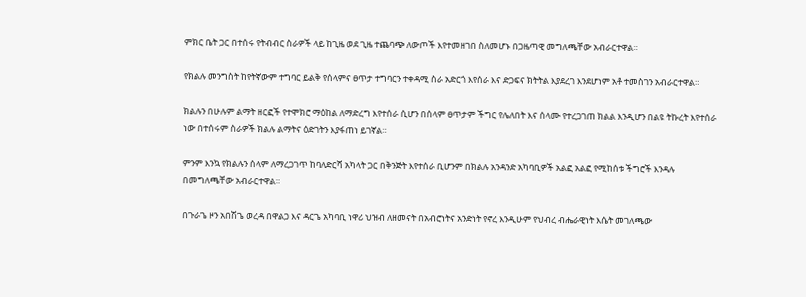ምክር ቤት ጋር በተሰሩ የትብብር ስራዎች ላይ ከጊዜ ወደ ጊዜ ተጨባጭ ለውጦች እየተመዘገበ ስለመሆኑ በጋዜጣዊ መግለጫቸው አብራርተዋል።

የክልሉ መንግስት ከየትኛውም ተግባር ይልቅ የሰላምና ፀጥታ ተግባርን ተቀዳሚ ስራ አድርጎ እየሰራ እና ድጋፍና ክትትል እያደረገ እንደሆነም አቶ ተመስገን አብራርተዋል።

ክልሉን በሁሉም ልማት ዘርፎች የተሞክሮ ማዕከል ለማድረግ እየተሰራ ሲሆን በሰላም ፀጥታም ችግር የሌለበት እና ሰላሙ የተረጋገጠ ክልል እንዲሆን በልዩ ትኩረት እየተሰራ ነው በተሰሩም ስራዎች ክልሉ ልማትና ዕድገትን እያፋጠነ ይገኛል።

ምንም እንኳ የክልሉን ሰላም ለማረጋገጥ ከባለድርሻ አካላት ጋር በቅንጅት እየተሰራ ቢሆንም በክልሉ አንዳንድ አካባቢዎች አልፎ አልፎ የሚከሰቱ ችግሮች እንዳሉ በመግለጫቸው አብራርተዋል።

በጉራጌ ዞን አበሽጌ ወረዳ በዋልጋ እና ዳርጌ አካባቢ ነዋሪ ህዝብ ለዘመናት በአብሮነትና አንድነት የኖረ እንዲሁም የህብረ ብሔራዊነት እሴት መገለጫው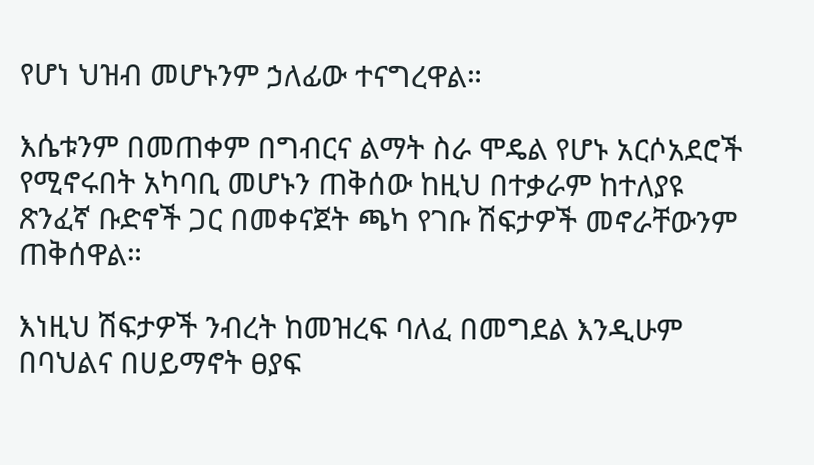የሆነ ህዝብ መሆኑንም ኃለፊው ተናግረዋል።

እሴቱንም በመጠቀም በግብርና ልማት ስራ ሞዴል የሆኑ አርሶአደሮች የሚኖሩበት አካባቢ መሆኑን ጠቅሰው ከዚህ በተቃራም ከተለያዩ ጽንፈኛ ቡድኖች ጋር በመቀናጀት ጫካ የገቡ ሽፍታዎች መኖራቸውንም ጠቅሰዋል።

እነዚህ ሽፍታዎች ንብረት ከመዝረፍ ባለፈ በመግደል እንዲሁም በባህልና በሀይማኖት ፀያፍ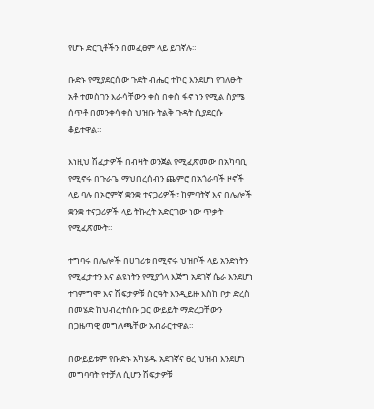የሆኑ ድርጊቶችን በመፈፀም ላይ ይገኛሉ።

ቡድኑ የሚያደርሰው ጉደት ብሔር ተኮር እንደሆነ የገለፁት አቶ ተመስገን እራሳቸውን ቀስ በቀስ ፋኖ ነን የሚል ስያሜ ሰጥቶ በመንቀሳቀስ ህዝቡ ትልቅ ጉዳት ሲያደርሱ ቆይተዋል።

እነዚህ ሽፈታዎች በብዛት ወንጀል የሚፈጽመው በአካባቢ የሚኖሩ በጉራጌ ማህበረሰብን ጨምሮ በአጎራባች ዞኖች ላይ ባሉ በኦሮምኛ ቋንቋ ተናጋሪዎች፣ ከምባትኛ እና በሌሎች ቋንቋ ተናጋሪዎች ላይ ትኩረት አድርገው ነው ጥቃት የሚፈጽሙት።

ተግባሩ በሌሎች በሀገሪቱ በሚኖሩ ህዝቦች ላይ አንድነትን የሚፈታተን እና ልዩነትን የሚያጎላ እጅግ አደገኛ ሴራ እንደሆነ ተገምግሞ እና ሽፍታዎቹ ስርዓት እንዲይዙ እስከ ቦታ ድረስ በመሄድ ከህብረተሰቡ ጋር ውይይት ማድረጋቸውን በጋዜጣዊ መግለጫቸው አብራርተዋል።

በውይይቱም የቡድኑ አካሄዱ አደገኛና ፀረ ህዝብ እንደሆነ መግባባት የተቻለ ሲሆን ሽፍታዎቹ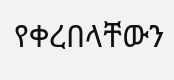የቀረበላቸውን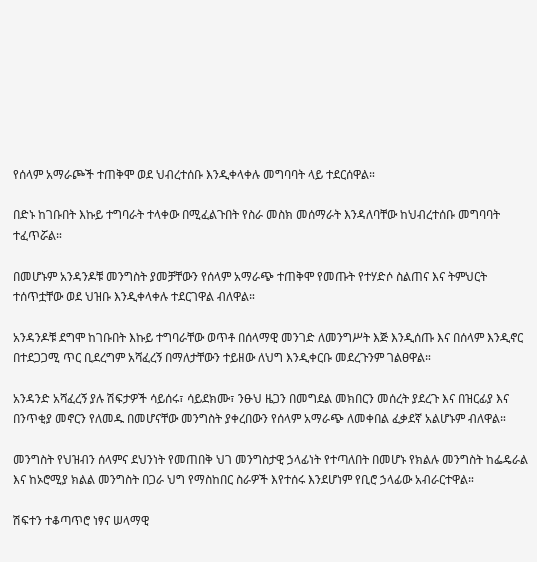የሰላም አማራጮች ተጠቅሞ ወደ ህብረተሰቡ እንዲቀላቀሉ መግባባት ላይ ተደርሰዋል።

በድኑ ከገቡበት እኩይ ተግባራት ተላቀው በሚፈልጉበት የስራ መስክ መሰማራት እንዳለባቸው ከህብረተሰቡ መግባባት ተፈጥሯል።

በመሆኑም አንዳንዶቹ መንግስት ያመቻቸውን የሰላም አማራጭ ተጠቅሞ የመጡት የተሃድሶ ስልጠና እና ትምህርት ተሰጥቷቸው ወደ ህዝቡ እንዲቀላቀሉ ተደርገዋል ብለዋል።

አንዳንዶቹ ደግሞ ከገቡበት እኩይ ተግባራቸው ወጥቶ በሰላማዊ መንገድ ለመንግሥት እጅ እንዲሰጡ እና በሰላም እንዲኖር በተደጋጋሚ ጥር ቢደረግም አሻፈረኝ በማለታቸውን ተይዘው ለህግ እንዲቀርቡ መደረጉንም ገልፀዋል።

አንዳንድ አሻፈረኝ ያሉ ሽፍታዎች ሳይሰሩ፣ ሳይደክሙ፣ ንፁህ ዜጋን በመግደል መክበርን መሰረት ያደረጉ እና በዝርፊያ እና በንጥቂያ መኖርን የለመዱ በመሆናቸው መንግስት ያቀረበውን የሰላም አማራጭ ለመቀበል ፈቃደኛ አልሆኑም ብለዋል።

መንግስት የህዝብን ሰላምና ደህንነት የመጠበቅ ህገ መንግስታዊ ኃላፊነት የተጣለበት በመሆኑ የክልሉ መንግስት ከፌዴራል እና ከኦሮሚያ ክልል መንግስት በጋራ ህግ የማስከበር ስራዎች እየተሰሩ እንደሆነም የቢሮ ኃላፊው አብራርተዋል።

ሽፍተን ተቆጣጥሮ ነፃና ሠላማዊ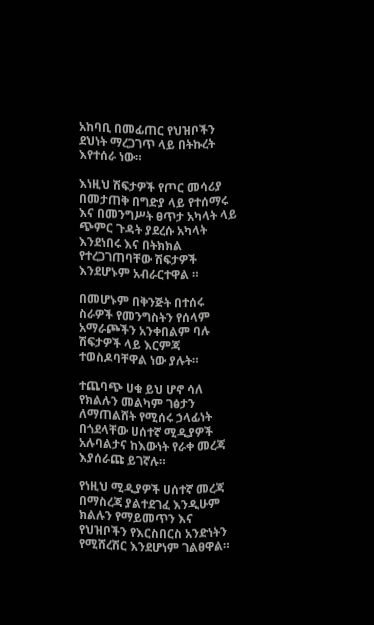አከባቢ በመፊጠር የህዝቦችን ደህነት ማረጋገጥ ላይ በትኩረት እየተሰራ ነው።

እነዚህ ሽፍታዎች የጦር መሳሪያ በመታጠቅ በግድያ ላይ የተሰማሩ እና በመንግሥት ፀጥታ አካላት ላይ ጭምር ጉዳት ያደረሱ አካላት እንደነበሩ እና በትክክል የተረጋገጠባቸው ሽፍታዎች እንደሆኑም አብራርተዋል ።

በመሆኑም በቅንጅት በተሰሩ ስራዎች የመንግስትን የሰላም አማራጮችን አንቀበልም ባሉ ሽፍታዎች ላይ እርምጃ ተወስዶባቸዋል ነው ያሉት።

ተጨባጭ ሀቁ ይህ ሆኖ ሳለ የክልሉን መልካም ገፅታን ለማጠልሸት የሚሰሩ ኃላፊነት በጎደላቸው ሀሰተኛ ሚዲያዎች አሉባልታና ከእውነት የራቀ መረጃ እያሰራጩ ይገኛሉ።

የነዚህ ሚዲያዎች ሀሰተኛ መረጃ በማስረጃ ያልተደገፈ እንዲሁም ክልሉን የማይመጥን እና የህዝቦችን የእርስበርስ አንድነትን የሚሸረሽር እንደሆነም ገልፀዋል።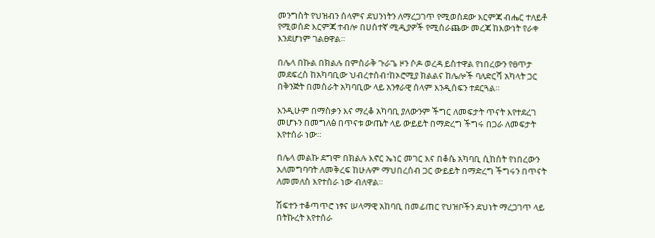መንግስት የህዝብን ሰላምና ደህንነትን ለማረጋገጥ የሚወስደው እርምጃ ብሔር ተለይቶ የሚወሰድ እርምጃ ተብሎ በሀሰተኛ ሚዲያዎች የሚሰራጨው መረጃ ከእውነት የራቀ እንደሆነም ገልፀዋል።

በሌላ በኩል በክልሉ በምስራቅ ጉራጌ ዞን ሶዶ ወረዳ ይስተዋል የነበረውን የፀጥታ መደፍረስ ከአካባቢው ህብረተሰብ፣ከኦሮሚያ ክልልና ከሌሎች ባለድርሻ አካላት ጋር በቅንጅት በመስራት አካባቢው ላይ አንፃራዊ ሰላም እንዲሰፍን ተደርጓል።

እንዲሁም በማስቃን እና ማረቆ አካባቢ ያለውንም ችግር ለመፍታት ጥናት እየተደረገ መሆኑን በመግለፅ በጥናቱ ውጤት ላይ ውይይት በማድረግ ችግሩ በጋራ ለመፍታት እየተሰራ ነው።

በሌላ መልኩ ደግሞ በክልሉ እኖር ኤነር መገር እና በቆሴ አካባቢ ሲከሰት የነበረውን አለመግባባት ለመቅረፍ ከሁሉም ማህበረሰብ ጋር ውይይት በማድረግ ችግሩን በጥናት ለመመለስ እየተሰራ ነው ብለዋል።

ሽፍተን ተቆጣጥሮ ነፃና ሠላማዊ አከባቢ በመፊጠር የህዝቦችን ደህነት ማረጋገጥ ላይ በትኩረት እየተሰራ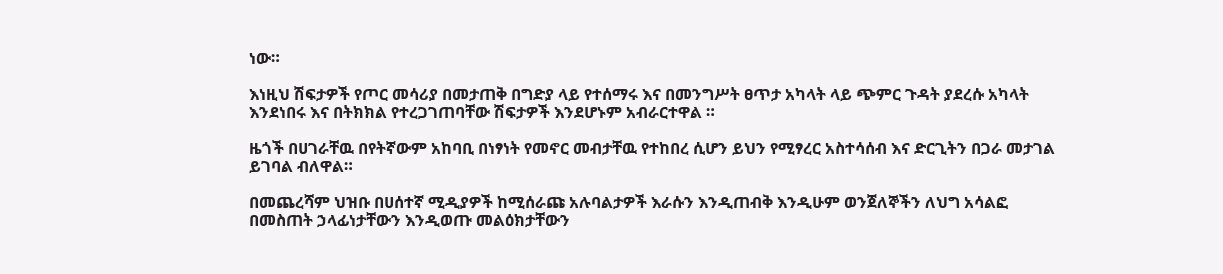ነው።

እነዚህ ሽፍታዎች የጦር መሳሪያ በመታጠቅ በግድያ ላይ የተሰማሩ እና በመንግሥት ፀጥታ አካላት ላይ ጭምር ጉዳት ያደረሱ አካላት እንደነበሩ እና በትክክል የተረጋገጠባቸው ሽፍታዎች እንደሆኑም አብራርተዋል ።

ዜጎች በሀገራቸዉ በየትኛውም አከባቢ በነፃነት የመኖር መብታቸዉ የተከበረ ሲሆን ይህን የሚፃረር አስተሳሰብ እና ድርጊትን በጋራ መታገል ይገባል ብለዋል።

በመጨረሻም ህዝቡ በሀሰተኛ ሚዲያዎች ከሚሰራጩ አሉባልታዎች እራሱን እንዲጠብቅ እንዲሁም ወንጀለኞችን ለህግ አሳልፎ በመስጠት ኃላፊነታቸውን እንዲወጡ መልዕክታቸውን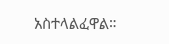አስተላልፈዋል።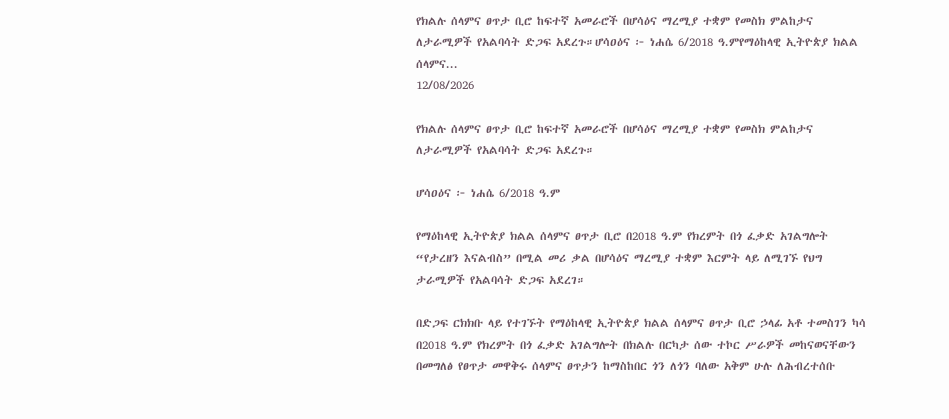የክልሉ ሰላምና ፀጥታ ቢሮ ከፍተኛ አመራሮች በሆሳዕና ማረሚያ ተቋም የመስክ ምልከታና ለታራሚዎች የአልባሳት ድጋፍ አደረጉ።ሆሳዐዕና ፦ ነሐሴ 6/2018 ዓ.ምየማዕከላዊ ኢትዮጵያ ክልል ሰላምና...
12/08/2026

የክልሉ ሰላምና ፀጥታ ቢሮ ከፍተኛ አመራሮች በሆሳዕና ማረሚያ ተቋም የመስክ ምልከታና ለታራሚዎች የአልባሳት ድጋፍ አደረጉ።

ሆሳዐዕና ፦ ነሐሴ 6/2018 ዓ.ም

የማዕከላዊ ኢትዮጵያ ክልል ሰላምና ፀጥታ ቢሮ በ2018 ዓ.ም የክረምት በጎ ፈቃድ አገልግሎት “የታረዘን እናልብስ” በሚል መሪ ቃል በሆሳዕና ማረሚያ ተቋም እርምት ላይ ለሚገኙ የህግ ታራሚዎች የአልባሳት ድጋፍ አደረገ።

በድጋፍ ርክክቡ ላይ የተገኙት የማዕከላዊ ኢትዮጵያ ክልል ሰላምና ፀጥታ ቢሮ ኃላፊ አቶ ተመስገን ካሳ በ2018 ዓ.ም የክረምት በጎ ፈቃድ አገልግሎት በክልሉ በርካታ ሰው ተኮር ሥራዎች መከናወናቸውን በመግለፅ የፀጥታ መዋቅሩ ሰላምና ፀጥታን ከማስከበር ጎን ለጎን ባለው አቅም ሁሉ ለሕብረተሰቡ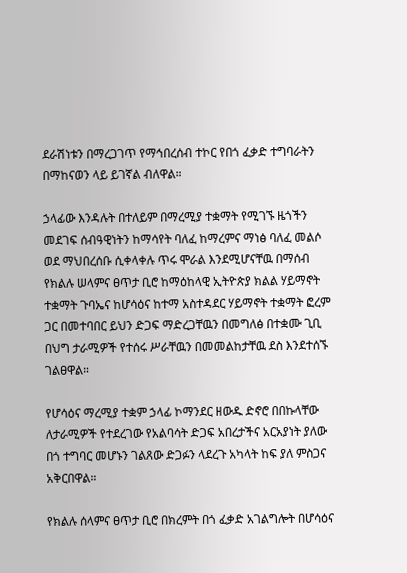ደራሽነቱን በማረጋገጥ የማኅበረሰብ ተኮር የበጎ ፈቃድ ተግባራትን በማከናወን ላይ ይገኛል ብለዋል።

ኃላፊው እንዳሉት በተለይም በማረሚያ ተቋማት የሚገኙ ዜጎችን መደገፍ ሰብዓዊነትን ከማሳየት ባለፈ ከማረምና ማነፅ ባለፈ መልሶ ወደ ማህበረሰቡ ሲቀላቀሉ ጥሩ ሞራል እንደሚሆናቸዉ በማሰብ የክልሉ ሠላምና ፀጥታ ቢሮ ከማዕከላዊ ኢትዮጵያ ክልል ሃይማኖት ተቋማት ጉባኤና ከሆሳዕና ከተማ አስተዳደር ሃይማኖት ተቋማት ፎረም ጋር በመተባበር ይህን ድጋፍ ማድረጋቸዉን በመግለፅ በተቋሙ ጊቢ በህግ ታራሚዎች የተሰሩ ሥራቸዉን በመመልከታቸዉ ደስ እንደተሰኙ ገልፀዋል።

የሆሳዕና ማረሚያ ተቋም ኃላፊ ኮማንደር ዘውዱ ድኖሮ በበኩላቸው ለታራሚዎች የተደረገው የአልባሳት ድጋፍ አበረታችና አርአያነት ያለው በጎ ተግባር መሆኑን ገልጸው ድጋፉን ላደረጉ አካላት ከፍ ያለ ምስጋና አቅርበዋል።

የክልሉ ሰላምና ፀጥታ ቢሮ በክረምት በጎ ፈቃድ አገልግሎት በሆሳዕና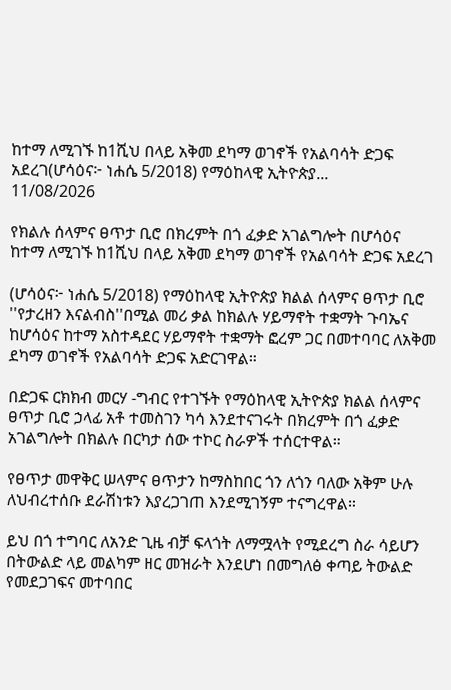ከተማ ለሚገኙ ከ1ሺህ በላይ አቅመ ደካማ ወገኖች የአልባሳት ድጋፍ አደረገ(ሆሳዕና፦ ነሐሴ 5/2018) የማዕከላዊ ኢትዮጵያ...
11/08/2026

የክልሉ ሰላምና ፀጥታ ቢሮ በክረምት በጎ ፈቃድ አገልግሎት በሆሳዕና ከተማ ለሚገኙ ከ1ሺህ በላይ አቅመ ደካማ ወገኖች የአልባሳት ድጋፍ አደረገ

(ሆሳዕና፦ ነሐሴ 5/2018) የማዕከላዊ ኢትዮጵያ ክልል ሰላምና ፀጥታ ቢሮ ''የታረዘን እናልብስ''በሚል መሪ ቃል ከክልሉ ሃይማኖት ተቋማት ጉባኤና ከሆሳዕና ከተማ አስተዳደር ሃይማኖት ተቋማት ፎረም ጋር በመተባባር ለአቅመ ደካማ ወገኖች የአልባሳት ድጋፍ አድርገዋል።

በድጋፍ ርክክብ መርሃ -ግብር የተገኙት የማዕከላዊ ኢትዮጵያ ክልል ሰላምና ፀጥታ ቢሮ ኃላፊ አቶ ተመስገን ካሳ እንደተናገሩት በክረምት በጎ ፈቃድ አገልግሎት በክልሉ በርካታ ሰው ተኮር ስራዎች ተሰርተዋል።

የፀጥታ መዋቅር ሠላምና ፀጥታን ከማስከበር ጎን ለጎን ባለው አቅም ሁሉ ለህብረተሰቡ ደራሽነቱን እያረጋገጠ እንደሚገኝም ተናግረዋል።

ይህ በጎ ተግባር ለአንድ ጊዜ ብቻ ፍላጎት ለማሟላት የሚደረግ ስራ ሳይሆን በትውልድ ላይ መልካም ዘር መዝራት እንደሆነ በመግለፅ ቀጣይ ትውልድ የመደጋገፍና መተባበር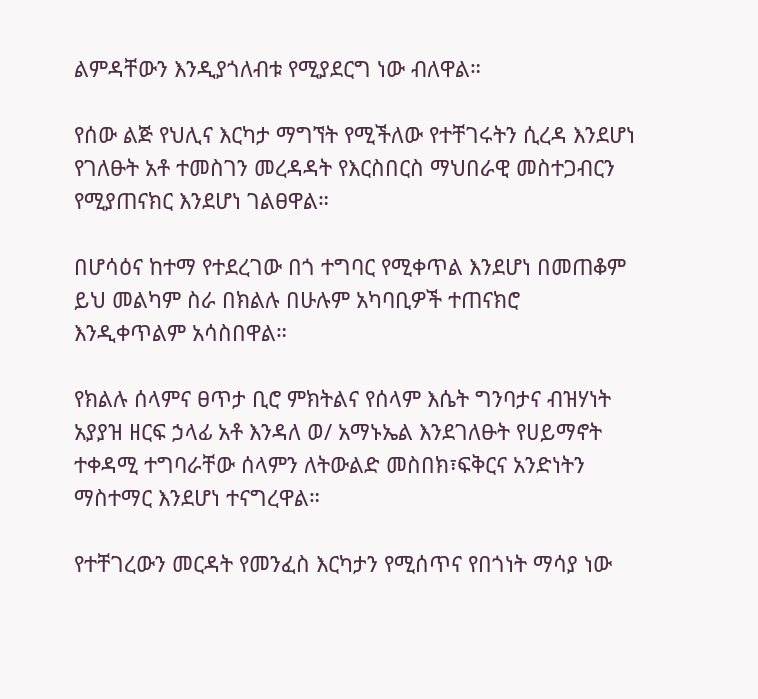ልምዳቸውን እንዲያጎለብቱ የሚያደርግ ነው ብለዋል።

የሰው ልጅ የህሊና እርካታ ማግኘት የሚችለው የተቸገሩትን ሲረዳ እንደሆነ የገለፁት አቶ ተመስገን መረዳዳት የእርስበርስ ማህበራዊ መስተጋብርን የሚያጠናክር እንደሆነ ገልፀዋል።

በሆሳዕና ከተማ የተደረገው በጎ ተግባር የሚቀጥል እንደሆነ በመጠቆም ይህ መልካም ስራ በክልሉ በሁሉም አካባቢዎች ተጠናክሮ እንዲቀጥልም አሳስበዋል።

የክልሉ ሰላምና ፀጥታ ቢሮ ምክትልና የሰላም እሴት ግንባታና ብዝሃነት አያያዝ ዘርፍ ኃላፊ አቶ እንዳለ ወ/ አማኑኤል እንደገለፁት የሀይማኖት ተቀዳሚ ተግባራቸው ሰላምን ለትውልድ መስበክ፣ፍቅርና አንድነትን ማስተማር እንደሆነ ተናግረዋል።

የተቸገረውን መርዳት የመንፈስ እርካታን የሚሰጥና የበጎነት ማሳያ ነው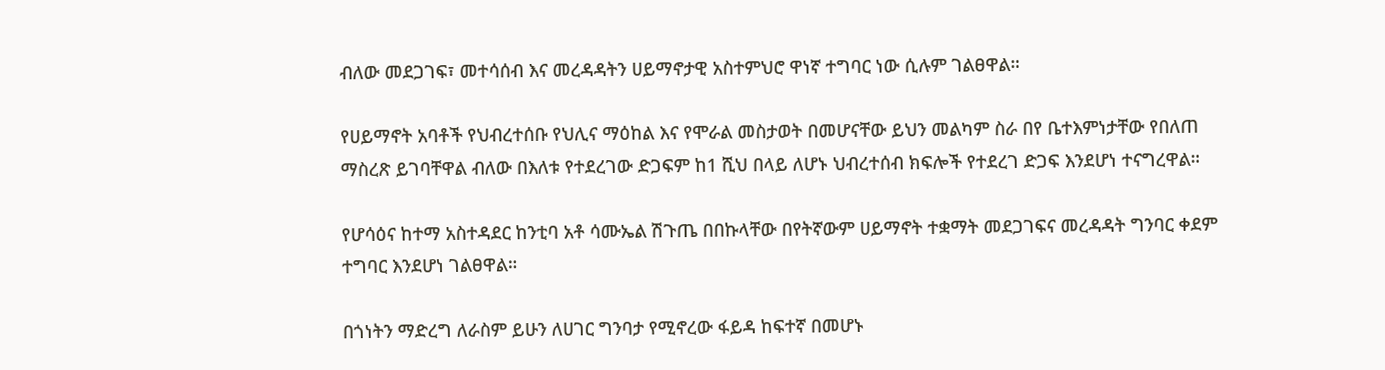ብለው መደጋገፍ፣ መተሳሰብ እና መረዳዳትን ሀይማኖታዊ አስተምህሮ ዋነኛ ተግባር ነው ሲሉም ገልፀዋል።

የሀይማኖት አባቶች የህብረተሰቡ የህሊና ማዕከል እና የሞራል መስታወት በመሆናቸው ይህን መልካም ስራ በየ ቤተእምነታቸው የበለጠ ማስረጽ ይገባቸዋል ብለው በእለቱ የተደረገው ድጋፍም ከ1 ሺህ በላይ ለሆኑ ህብረተሰብ ክፍሎች የተደረገ ድጋፍ እንደሆነ ተናግረዋል።

የሆሳዕና ከተማ አስተዳደር ከንቲባ አቶ ሳሙኤል ሽጉጤ በበኩላቸው በየትኛውም ሀይማኖት ተቋማት መደጋገፍና መረዳዳት ግንባር ቀደም ተግባር እንደሆነ ገልፀዋል።

በጎነትን ማድረግ ለራስም ይሁን ለሀገር ግንባታ የሚኖረው ፋይዳ ከፍተኛ በመሆኑ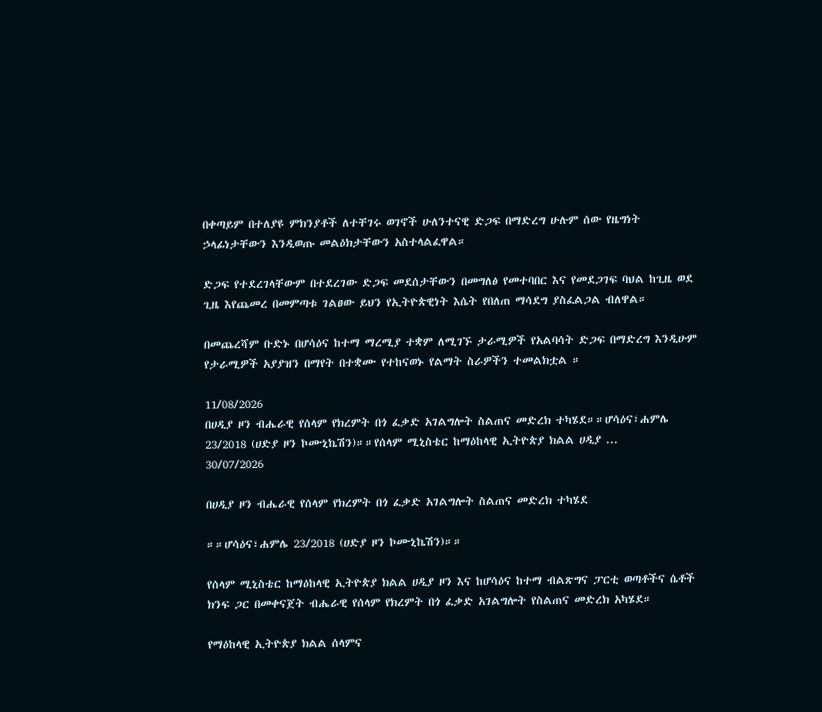በቀጣይም በተለያዩ ምክንያቶች ለተቸገሩ ወገኖች ሁለንተናዊ ድጋፍ በማድረግ ሁሉም ሰው የዜግነት ኃላፊነታቸውን እንዲወጡ መልዕክታቸውን አስተላልፈዋል።

ድጋፍ የተደረገላቸውም በተደረገው ድጋፍ መደሰታቸውን በመግለፅ የመተባበር እና የመደጋገፍ ባህል ከጊዜ ወደ ጊዜ እየጨመረ በመምጣቱ ገልፀው ይህን የኢትዮጵዊነት እሴት የበለጠ ማሳደግ ያስፈልጋል ብለዋል።

በመጨረሻም ቡድኑ በሆሳዕና ከተማ ማረሚያ ተቋም ለሚገኙ ታራሚዎች የአልባሳት ድጋፍ በማድረግ እንዲሁም የታራሚዎች አያያዝን በማየት በተቋሙ የተከናወኑ የልማት ስራዎችን ተመልክቷል ።

11/08/2026
በሀዲያ ዞን ብሔራዊ የሰላም የክረምት በጎ ፈቃድ አገልግሎት ስልጠና መድረክ ተካሄደ።።ሆሳዕና፣ሐምሌ 23/2018 (ሀድያ ዞን ኮሙኒኬሽን)።።የሰላም ሚኒስቴር ከማዕከላዊ ኢትዮጵያ ክልል ሀዲያ ...
30/07/2026

በሀዲያ ዞን ብሔራዊ የሰላም የክረምት በጎ ፈቃድ አገልግሎት ስልጠና መድረክ ተካሄደ

።።ሆሳዕና፣ሐምሌ 23/2018 (ሀድያ ዞን ኮሙኒኬሽን)።።

የሰላም ሚኒስቴር ከማዕከላዊ ኢትዮጵያ ክልል ሀዲያ ዞን እና ከሆሳዕና ከተማ ብልጽግና ፓርቲ ወጣቶችና ሴቶች ክንፍ ጋር በመቀናጀት ብሔራዊ የሰላም የክረምት በጎ ፈቃድ አገልግሎት የስልጠና መድረክ አካሄደ።

የማዕከላዊ ኢትዮጵያ ክልል ሰላምና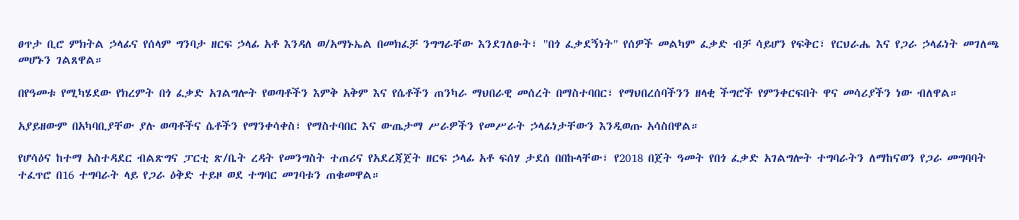ፀጥታ ቢሮ ምክትል ኃላፊና የሰላም ግንባታ ዘርፍ ኃላፊ አቶ እንዳለ ወ/አማኑኤል በመክፈቻ ንግግራቸው እንደገለፁት፣ "በጎ ፈቃደኝነት" የሰዎች መልካም ፈቃድ ብቻ ሳይሆን የፍቅር፣ የርህራሔ እና የጋራ ኃላፊነት መገለጫ መሆኑን ገልጸዋል።

በየዓመቱ የሚካሄደው የክረምት በጎ ፈቃድ አገልግሎት የወጣቶችን እምቅ አቅም እና የሴቶችን ጠንካራ ማህበራዊ መሰረት በማስተባበር፣ የማህበረሰባችንን ዘላቂ ችግሮች የምንቀርፍበት ዋና መሳሪያችን ነው ብለዋል።

አያይዘውም በአካባቢያቸው ያሉ ወጣቶችና ሴቶችን የማንቀሳቀስ፣ የማስተባበር እና ውጤታማ ሥራዎችን የመሥራት ኃላፊነታቸውን እንዲወጡ አሳስበዋል።

የሆሳዕና ከተማ አስተዳደር ብልጽግና ፓርቲ ጽ/ቤት ረዳት የመንግስት ተጠሪና የአደረጃጀት ዘርፍ ኃላፊ አቶ ፍሰሃ ታደሰ በበኩላቸው፣ የ2018 በጀት ዓመት የበጎ ፈቃድ አገልግሎት ተግባራትን ለማከናወን የጋራ መግባባት ተፈጥሮ በ16 ተግባራት ላይ የጋራ ዕቅድ ተይዞ ወደ ተግባር መገባቱን ጠቁመዋል።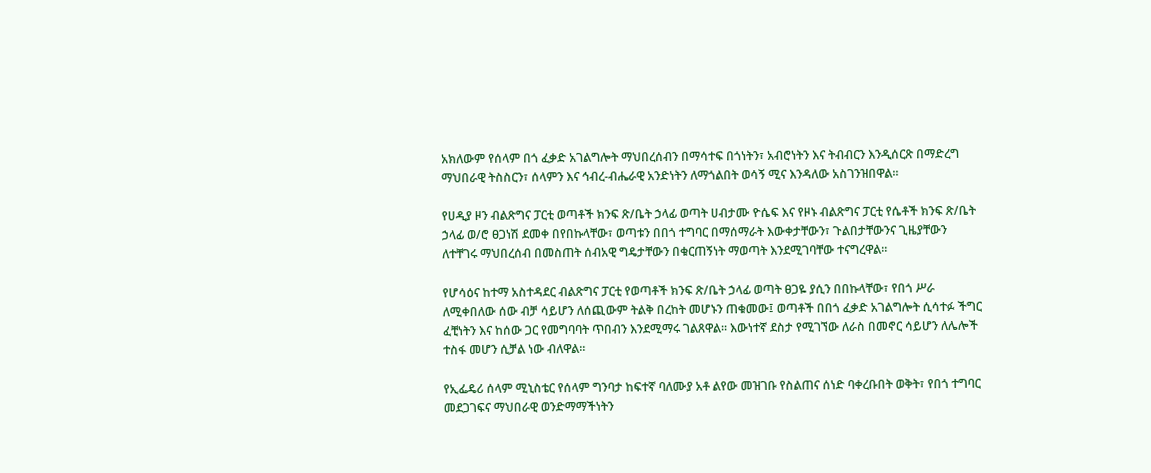አክለውም የሰላም በጎ ፈቃድ አገልግሎት ማህበረሰብን በማሳተፍ በጎነትን፣ አብሮነትን እና ትብብርን እንዲሰርጽ በማድረግ ማህበራዊ ትስስርን፣ ሰላምን እና ኅብረ-ብሔራዊ አንድነትን ለማጎልበት ወሳኝ ሚና እንዳለው አስገንዝበዋል።

የሀዲያ ዞን ብልጽግና ፓርቲ ወጣቶች ክንፍ ጽ/ቤት ኃላፊ ወጣት ሀብታሙ ዮሴፍ እና የዞኑ ብልጽግና ፓርቲ የሴቶች ክንፍ ጽ/ቤት ኃላፊ ወ/ሮ ፀጋነሽ ደመቀ በየበኩላቸው፣ ወጣቱን በበጎ ተግባር በማሰማራት እውቀታቸውን፣ ጉልበታቸውንና ጊዜያቸውን ለተቸገሩ ማህበረሰብ በመስጠት ሰብአዊ ግዴታቸውን በቁርጠኝነት ማወጣት እንደሚገባቸው ተናግረዋል።

የሆሳዕና ከተማ አስተዳደር ብልጽግና ፓርቲ የወጣቶች ክንፍ ጽ/ቤት ኃላፊ ወጣት ፀጋዬ ያሲን በበኩላቸው፣ የበጎ ሥራ ለሚቀበለው ሰው ብቻ ሳይሆን ለሰጪውም ትልቅ በረከት መሆኑን ጠቁመው፤ ወጣቶች በበጎ ፈቃድ አገልግሎት ሲሳተፉ ችግር ፈቺነትን እና ከሰው ጋር የመግባባት ጥበብን እንደሚማሩ ገልጸዋል። እውነተኛ ደስታ የሚገኘው ለራስ በመኖር ሳይሆን ለሌሎች ተስፋ መሆን ሲቻል ነው ብለዋል።

የኢፌዴሪ ሰላም ሚኒስቴር የሰላም ግንባታ ከፍተኛ ባለሙያ አቶ ልየው መዝገቡ የስልጠና ሰነድ ባቀረቡበት ወቅት፣ የበጎ ተግባር መደጋገፍና ማህበራዊ ወንድማማችነትን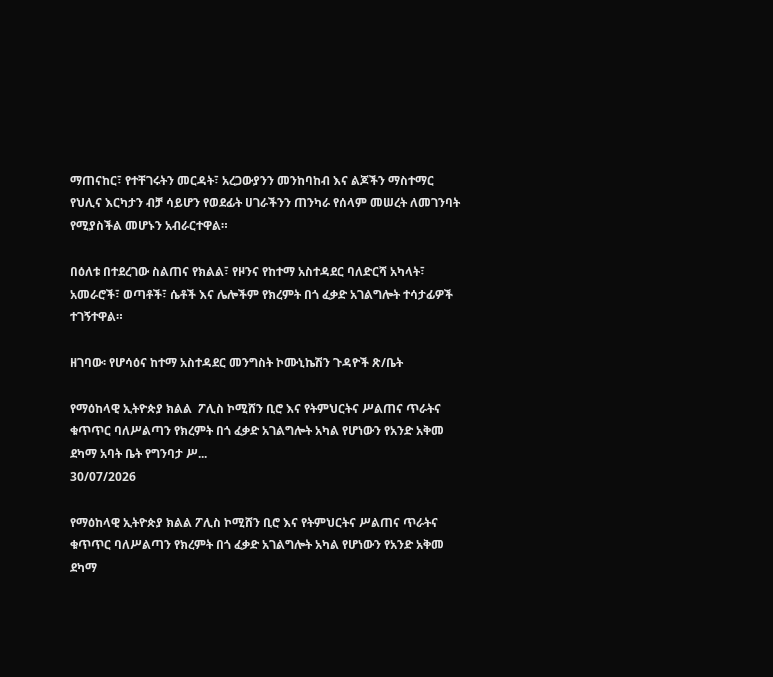ማጠናከር፣ የተቸገሩትን መርዳት፣ አረጋውያንን መንከባከብ እና ልጆችን ማስተማር የህሊና እርካታን ብቻ ሳይሆን የወደፊት ሀገራችንን ጠንካራ የሰላም መሠረት ለመገንባት የሚያስችል መሆኑን አብራርተዋል።

በዕለቱ በተደረገው ስልጠና የክልል፣ የዞንና የከተማ አስተዳደር ባለድርሻ አካላት፣ አመራሮች፣ ወጣቶች፣ ሴቶች እና ሌሎችም የክረምት በጎ ፈቃድ አገልግሎት ተሳታፊዎች ተገኝተዋል።

ዘገባው፡ የሆሳዕና ከተማ አስተዳደር መንግስት ኮሙኒኬሽን ጉዳዮች ጽ/ቤት

የማዕከላዊ ኢትዮጵያ ክልል  ፖሊስ ኮሚሸን ቢሮ እና የትምህርትና ሥልጠና ጥራትና ቁጥጥር ባለሥልጣን የክረምት በጎ ፈቃድ አገልግሎት አካል የሆነውን የአንድ አቅመ ደካማ አባት ቤት የግንባታ ሥ...
30/07/2026

የማዕከላዊ ኢትዮጵያ ክልል ፖሊስ ኮሚሸን ቢሮ እና የትምህርትና ሥልጠና ጥራትና ቁጥጥር ባለሥልጣን የክረምት በጎ ፈቃድ አገልግሎት አካል የሆነውን የአንድ አቅመ ደካማ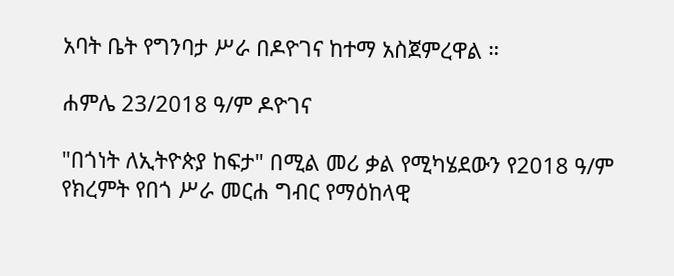አባት ቤት የግንባታ ሥራ በዶዮገና ከተማ አስጀምረዋል ።

ሐምሌ 23/2018 ዓ/ም ዶዮገና

"በጎነት ለኢትዮጵያ ከፍታ" በሚል መሪ ቃል የሚካሄደውን የ2018 ዓ/ም የክረምት የበጎ ሥራ መርሐ ግብር የማዕከላዊ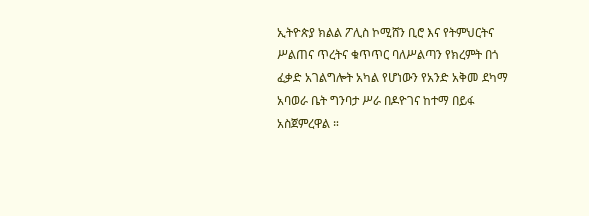ኢትዮጵያ ክልል ፖሊስ ኮሚሸን ቢሮ እና የትምህርትና ሥልጠና ጥረትና ቁጥጥር ባለሥልጣን የክረምት በጎ ፈቃድ አገልግሎት አካል የሆነውን የአንድ አቅመ ደካማ አባወራ ቤት ግንባታ ሥራ በዶዮገና ከተማ በይፋ አስጀምረዋል ።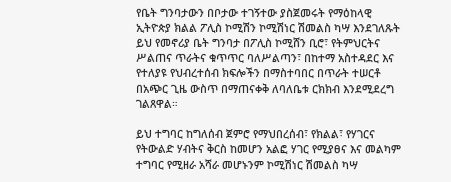የቤት ግንባታውን በቦታው ተገኝተው ያስጀመሩት የማዕከላዊ ኢትዮጵያ ክልል ፖሊስ ኮሚሽን ኮሚሽነር ሽመልስ ካሣ እንደገለጹት ይህ የመኖሪያ ቤት ግንባታ በፖሊስ ኮሚሸን ቢሮ፣ የትምህርትና ሥልጠና ጥራትና ቁጥጥር ባለሥልጣን፣ በከተማ አስተዳደር እና የተለያዩ የህብረተሰብ ክፍሎችን በማስተባበር በጥራት ተሠርቶ በአጭር ጊዜ ውስጥ በማጠናቀቅ ለባለቤቱ ርክክብ እንደሚደረግ ገልጸዋል።

ይህ ተግባር ከግለሰብ ጀምሮ የማህበረሰብ፣ የክልል፣ የሃገርና የትውልድ ሃብትና ቅርስ ከመሆን አልፎ ሃገር የሚያፀና እና መልካም ተግባር የሚዘራ አሻራ መሆኑንም ኮሚሽነር ሽመልስ ካሣ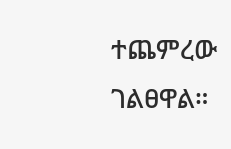ተጨምረው ገልፀዋል።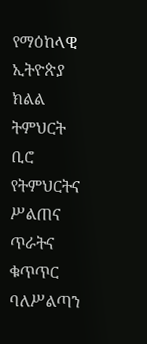የማዕከላዊ ኢትዮጵያ ክልል ትምህርት ቢሮ የትምህርትና ሥልጠና ጥራትና ቁጥጥር ባለሥልጣን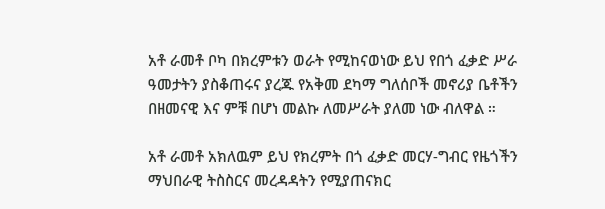አቶ ራመቶ ቦካ በክረምቱን ወራት የሚከናወነው ይህ የበጎ ፈቃድ ሥራ ዓመታትን ያስቆጠሩና ያረጁ የአቅመ ደካማ ግለሰቦች መኖሪያ ቤቶችን በዘመናዊ እና ምቹ በሆነ መልኩ ለመሥራት ያለመ ነው ብለዋል ።

አቶ ራመቶ አክለዉም ይህ የክረምት በጎ ፈቃድ መርሃ-ግብር የዜጎችን ማህበራዊ ትስስርና መረዳዳትን የሚያጠናክር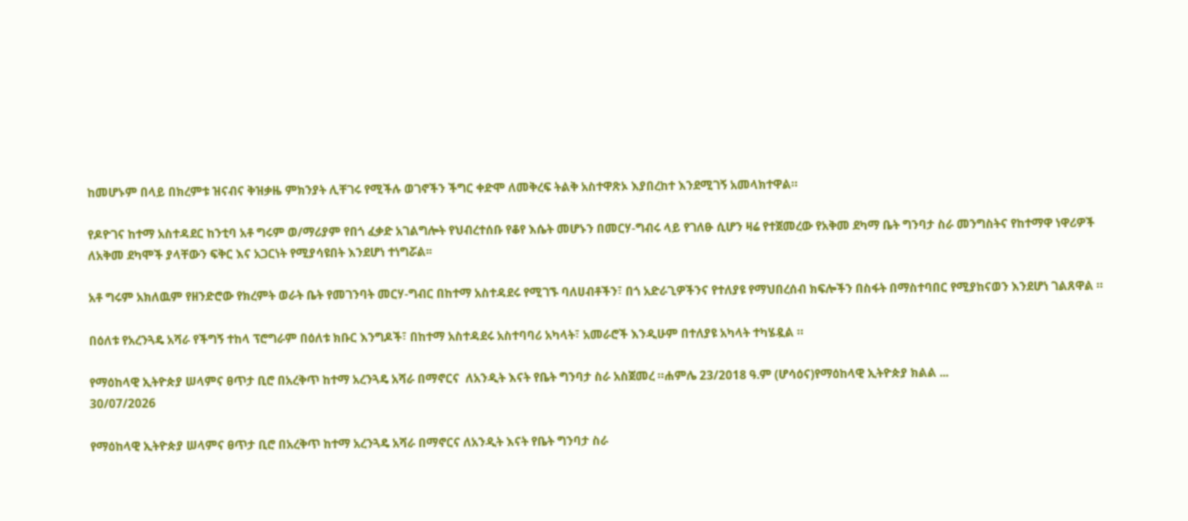ከመሆኑም በላይ በክረምቱ ዝናብና ቅዝቃዜ ምክንያት ሊቸገሩ የሚችሉ ወገኖችን ችግር ቀድሞ ለመቅረፍ ትልቅ አስተዋጽኦ እያበረከተ እንደሚገኝ አመላክተዋል።

የዶዮገና ከተማ አስተዳደር ከንቲባ አቶ ግሩም ወ/ማሪያም የበጎ ፈቃድ አገልግሎት የህብረተሰቡ የቆየ እሴት መሆኑን በመርሃ-ግብሩ ላይ የገለፁ ሲሆን ዛሬ የተጀመረው የአቅመ ደካማ ቤት ግንባታ ስራ መንግስትና የከተማዋ ነዋሪዎች ለአቅመ ደካሞች ያላቸውን ፍቅር እና አጋርነት የሚያሳዩበት እንደሆነ ተነግሯል፡፡

አቶ ግሩም አክለዉም የዘንድሮው የክረምት ወራት ቤት የመገንባት መርሃ-ግብር በከተማ አስተዳደሩ የሚገኙ ባለሀብቶችን፣ በጎ አድራጊዎችንና የተለያዩ የማህበረሰብ ክፍሎችን በስፋት በማስተባበር የሚያከናወን እንደሆነ ገልጸዋል ።

በዕለቱ የአረንጓዴ አሻራ የችግኝ ተከላ ፕሮግራም በዕለቱ ክቡር እንግዶች፣ በከተማ አስተዳደሩ አስተባባሪ አካላት፣ አመራሮች እንዲሁም በተለያዩ አካላት ተካሄዷል ።

የማዕከላዊ ኢትዮጵያ ሠላምና ፀጥታ ቢሮ በአረቅጥ ከተማ አረንጓዴ አሻራ በማኖርና  ለአንዲት እናት የቤት ግንባታ ስራ አስጀመረ ።ሐምሌ 23/2018 ዓ.ም (ሆሳዕና)የማዕከላዊ ኢትዮጵያ ክልል ...
30/07/2026

የማዕከላዊ ኢትዮጵያ ሠላምና ፀጥታ ቢሮ በአረቅጥ ከተማ አረንጓዴ አሻራ በማኖርና ለአንዲት እናት የቤት ግንባታ ስራ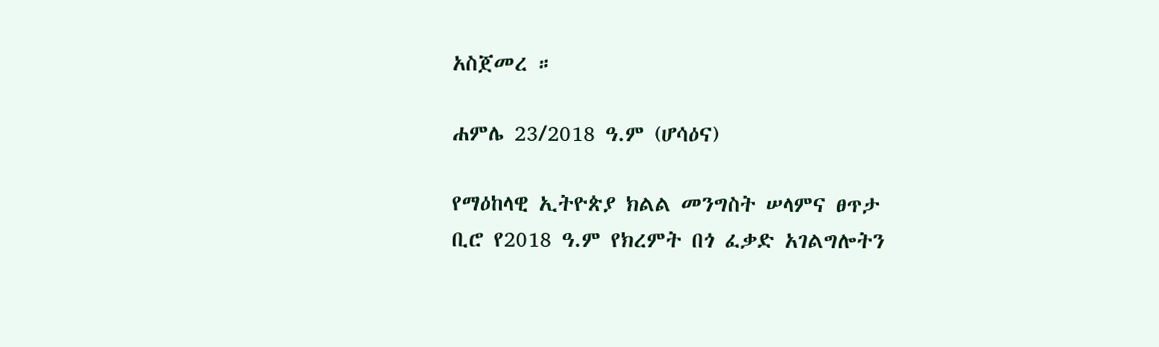አስጀመረ ።

ሐምሌ 23/2018 ዓ.ም (ሆሳዕና)

የማዕከላዊ ኢትዮጵያ ክልል መንግስት ሠላምና ፀጥታ ቢሮ የ2018 ዓ.ም የክረምት በጎ ፈቃድ አገልግሎትን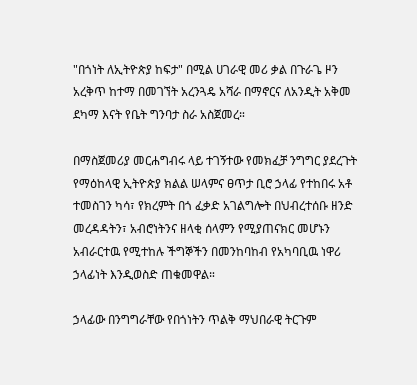"በጎነት ለኢትዮጵያ ከፍታ" በሚል ሀገራዊ መሪ ቃል በጉራጌ ዞን አረቅጥ ከተማ በመገኘት አረንጓዴ አሻራ በማኖርና ለአንዲት አቅመ ደካማ እናት የቤት ግንባታ ስራ አስጀመረ።

በማስጀመሪያ መርሐግብሩ ላይ ተገኝተው የመክፈቻ ንግግር ያደረጉት የማዕከላዊ ኢትዮጵያ ክልል ሠላምና ፀጥታ ቢሮ ኃላፊ የተከበሩ አቶ ተመስገን ካሳ፣ የክረምት በጎ ፈቃድ አገልግሎት በህብረተሰቡ ዘንድ መረዳዳትን፣ አብሮነትንና ዘላቂ ሰላምን የሚያጠናክር መሆኑን አብራርተዉ የሚተከሉ ችግኞችን በመንከባከብ የአካባቢዉ ነዋሪ ኃላፊነት እንዲወስድ ጠቁመዋል።

ኃላፊው በንግግራቸው የበጎነትን ጥልቅ ማህበራዊ ትርጉም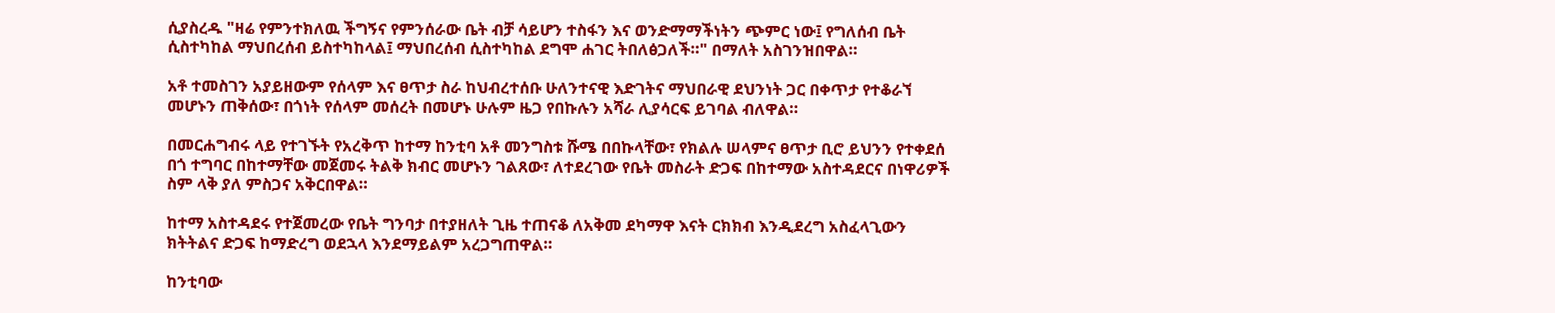ሲያስረዱ "ዛሬ የምንተክለዉ ችግኝና የምንሰራው ቤት ብቻ ሳይሆን ተስፋን እና ወንድማማችነትን ጭምር ነው፤ የግለሰብ ቤት ሲስተካከል ማህበረሰብ ይስተካከላል፤ ማህበረሰብ ሲስተካከል ደግሞ ሐገር ትበለፅጋለች።" በማለት አስገንዝበዋል።

አቶ ተመስገን አያይዘውም የሰላም እና ፀጥታ ስራ ከህብረተሰቡ ሁለንተናዊ እድገትና ማህበራዊ ደህንነት ጋር በቀጥታ የተቆራኘ መሆኑን ጠቅሰው፣ በጎነት የሰላም መሰረት በመሆኑ ሁሉም ዜጋ የበኩሉን አሻራ ሊያሳርፍ ይገባል ብለዋል።

በመርሐግብሩ ላይ የተገኙት የአረቅጥ ከተማ ከንቲባ አቶ መንግስቱ ሹሜ በበኩላቸው፣ የክልሉ ሠላምና ፀጥታ ቢሮ ይህንን የተቀደሰ በጎ ተግባር በከተማቸው መጀመሩ ትልቅ ክብር መሆኑን ገልጸው፣ ለተደረገው የቤት መስራት ድጋፍ በከተማው አስተዳደርና በነዋሪዎች ስም ላቅ ያለ ምስጋና አቅርበዋል።

ከተማ አስተዳደሩ የተጀመረው የቤት ግንባታ በተያዘለት ጊዜ ተጠናቆ ለአቅመ ደካማዋ እናት ርክክብ እንዲደረግ አስፈላጊውን ክትትልና ድጋፍ ከማድረግ ወደኋላ እንደማይልም አረጋግጠዋል።

ከንቲባው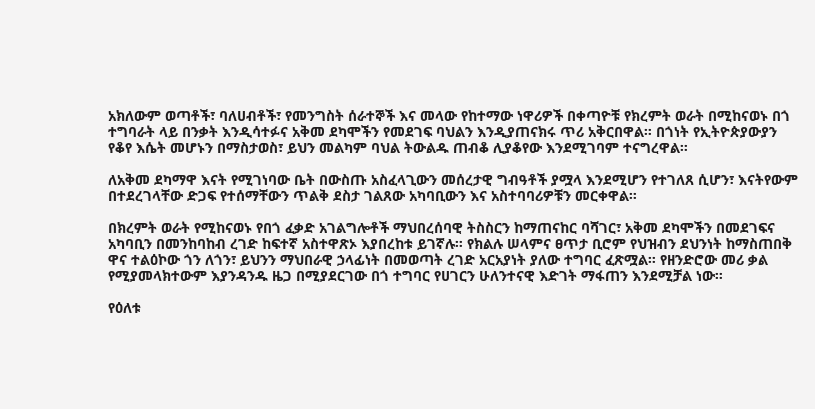አክለውም ወጣቶች፣ ባለሀብቶች፣ የመንግስት ሰራተኞች እና መላው የከተማው ነዋሪዎች በቀጣዮቹ የክረምት ወራት በሚከናወኑ በጎ ተግባራት ላይ በንቃት እንዲሳተፉና አቅመ ደካሞችን የመደገፍ ባህልን እንዲያጠናክሩ ጥሪ አቅርበዋል። በጎነት የኢትዮጵያውያን የቆየ እሴት መሆኑን በማስታወስ፣ ይህን መልካም ባህል ትውልዱ ጠብቆ ሊያቆየው እንደሚገባም ተናግረዋል።

ለአቅመ ደካማዋ እናት የሚገነባው ቤት በውስጡ አስፈላጊውን መሰረታዊ ግብዓቶች ያሟላ እንደሚሆን የተገለጸ ሲሆን፣ እናትየውም በተደረገላቸው ድጋፍ የተሰማቸውን ጥልቅ ደስታ ገልጸው አካባቢውን እና አስተባባሪዎቹን መርቀዋል።

በክረምት ወራት የሚከናወኑ የበጎ ፈቃድ አገልግሎቶች ማህበረሰባዊ ትስስርን ከማጠናከር ባሻገር፣ አቅመ ደካሞችን በመደገፍና አካባቢን በመንከባከብ ረገድ ከፍተኛ አስተዋጽኦ እያበረከቱ ይገኛሉ። የክልሉ ሠላምና ፀጥታ ቢሮም የህዝብን ደህንነት ከማስጠበቅ ዋና ተልዕኮው ጎን ለጎን፣ ይህንን ማህበራዊ ኃላፊነት በመወጣት ረገድ አርአያነት ያለው ተግባር ፈጽሟል። የዘንድሮው መሪ ቃል የሚያመላክተውም እያንዳንዱ ዜጋ በሚያደርገው በጎ ተግባር የሀገርን ሁለንተናዊ እድገት ማፋጠን እንደሚቻል ነው።

የዕለቱ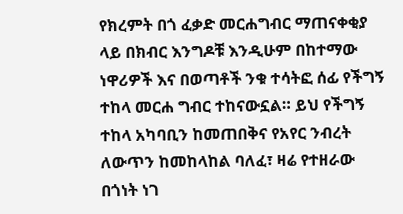የክረምት በጎ ፈቃድ መርሐግብር ማጠናቀቂያ ላይ በክብር እንግዶቹ እንዲሁም በከተማው ነዋሪዎች እና በወጣቶች ንቁ ተሳትፎ ሰፊ የችግኝ ተከላ መርሐ ግብር ተከናውኗል። ይህ የችግኝ ተከላ አካባቢን ከመጠበቅና የአየር ንብረት ለውጥን ከመከላከል ባለፈ፣ ዛሬ የተዘራው በጎነት ነገ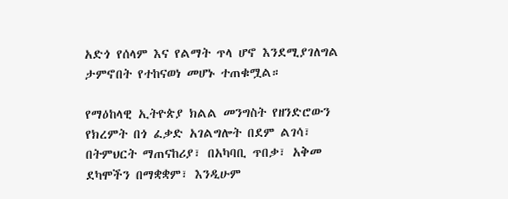አድጎ የሰላም እና የልማት ጥላ ሆኖ እንደሚያገለግል ታምኖበት የተከናወነ መሆኑ ተጠቁሟል።

የማዕከላዊ ኢትዮጵያ ክልል መንግስት የዘንድሮውን የክረምት በጎ ፈቃድ አገልግሎት በደም ልገሳ፣ በትምህርት ማጠናከሪያ፣ በአካባቢ ጥበቃ፣ አቅመ ደካሞችን በማቋቋም፣ እንዲሁም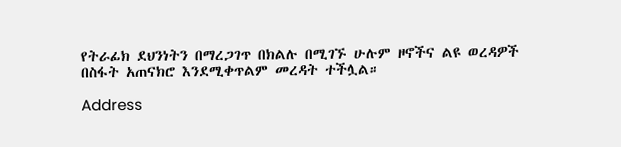የትራፊክ ደህንነትን በማረጋገጥ በክልሉ በሚገኙ ሁሉም ዞኖችና ልዩ ወረዳዎች በስፋት አጠናክሮ እንደሚቀጥልም መረዳት ተችሏል።

Address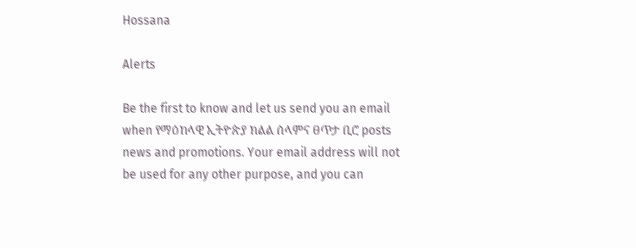Hossana

Alerts

Be the first to know and let us send you an email when የማዕከላዊ ኢትዮጵያ ክልል ሰላምና ፀጥታ ቢሮ posts news and promotions. Your email address will not be used for any other purpose, and you can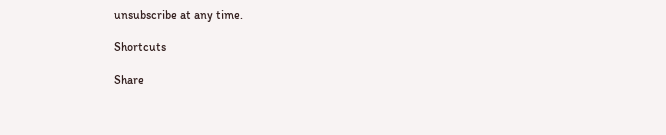unsubscribe at any time.

Shortcuts

Share